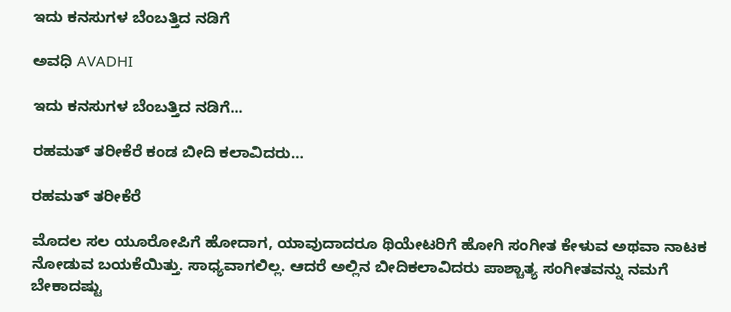ಇದು ಕನಸುಗಳ ಬೆಂಬತ್ತಿದ ನಡಿಗೆ‍

ಅವಧಿ AVADHI

ಇದು ಕನಸುಗಳ ಬೆಂಬತ್ತಿದ ನಡಿಗೆ...

ರಹಮತ್‌ ತರೀಕೆರೆ ಕಂಡ ಬೀದಿ ಕಲಾವಿದರು…

ರಹಮತ್‌ ತರೀಕೆರೆ

ಮೊದಲ ಸಲ ಯೂರೋಪಿಗೆ ಹೋದಾಗ, ಯಾವುದಾದರೂ ಥಿಯೇಟರಿಗೆ ಹೋಗಿ ಸಂಗೀತ ಕೇಳುವ ಅಥವಾ ನಾಟಕ ನೋಡುವ ಬಯಕೆಯಿತ್ತು. ಸಾಧ್ಯವಾಗಲಿಲ್ಲ. ಆದರೆ ಅಲ್ಲಿನ ಬೀದಿಕಲಾವಿದರು ಪಾಶ್ಚಾತ್ಯ ಸಂಗೀತವನ್ನು ನಮಗೆ ಬೇಕಾದಷ್ಟು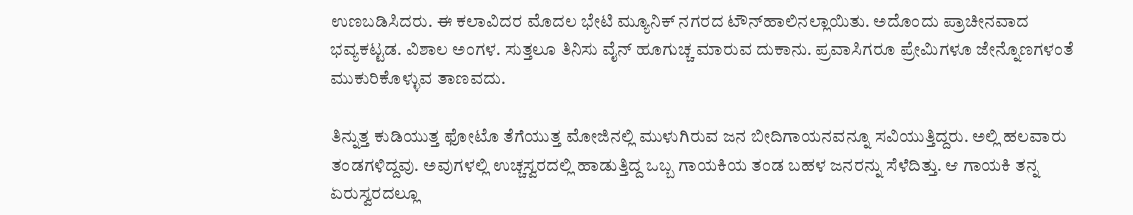ಉಣಬಡಿಸಿದರು. ಈ ಕಲಾವಿದರ ಮೊದಲ ಭೇಟಿ ಮ್ಯೂನಿಕ್ ನಗರದ ಟೌನ್‌ಹಾಲಿನಲ್ಲಾಯಿತು. ಅದೊಂದು ಪ್ರಾಚೀನವಾದ ಭವ್ಯಕಟ್ಟಡ. ವಿಶಾಲ ಅಂಗಳ. ಸುತ್ತಲೂ ತಿನಿಸು ವೈನ್ ಹೂಗುಚ್ಚ ಮಾರುವ ದುಕಾನು. ಪ್ರವಾಸಿಗರೂ ಪ್ರೇಮಿಗಳೂ ಜೇನ್ನೊಣಗಳಂತೆ ಮುಕುರಿಕೊಳ್ಳುವ ತಾಣವದು.

ತಿನ್ನುತ್ತ ಕುಡಿಯುತ್ತ ಫೋಟೊ ತೆಗೆಯುತ್ತ ಮೋಜಿನಲ್ಲಿ ಮುಳುಗಿರುವ ಜನ ಬೀದಿಗಾಯನವನ್ನೂ ಸವಿಯುತ್ತಿದ್ದರು. ಅಲ್ಲಿ ಹಲವಾರು ತಂಡಗಳಿದ್ದವು. ಅವುಗಳಲ್ಲಿ ಉಚ್ಚಸ್ವರದಲ್ಲಿ ಹಾಡುತ್ತಿದ್ದ ಒಬ್ಬ ಗಾಯಕಿಯ ತಂಡ ಬಹಳ ಜನರನ್ನು ಸೆಳೆದಿತ್ತು. ಆ ಗಾಯಕಿ ತನ್ನ ಏರುಸ್ವರದಲ್ಲೂ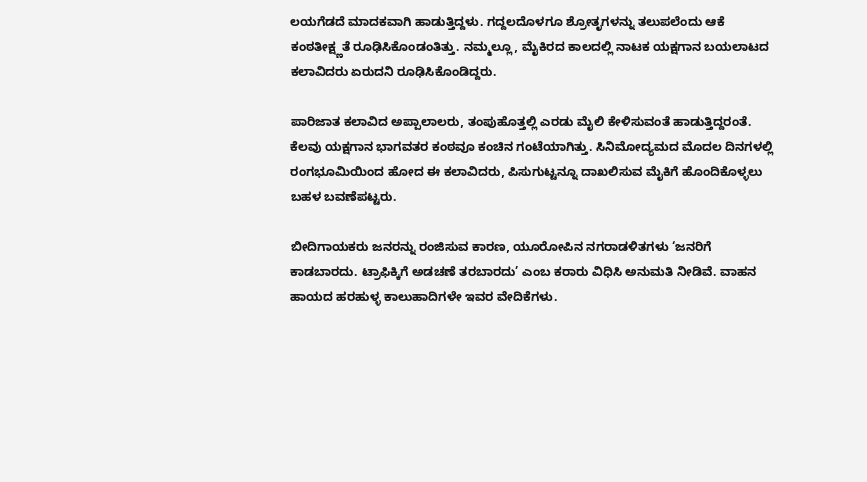ಲಯಗೆಡದೆ ಮಾದಕವಾಗಿ ಹಾಡುತ್ತಿದ್ದಳು. ಗದ್ದಲದೊಳಗೂ ಶ್ರೋತೃಗಳನ್ನು ತಲುಪಲೆಂದು ಆಕೆ ಕಂಠತೀಕ್ಷ್ಣತೆ ರೂಢಿಸಿಕೊಂಡಂತಿತ್ತು. ನಮ್ಮಲ್ಲೂ, ಮೈಕಿರದ ಕಾಲದಲ್ಲಿ ನಾಟಕ ಯಕ್ಷಗಾನ ಬಯಲಾಟದ ಕಲಾವಿದರು ಏರುದನಿ ರೂಢಿಸಿಕೊಂಡಿದ್ದರು.

ಪಾರಿಜಾತ ಕಲಾವಿದ ಅಪ್ಪಾಲಾಲರು, ತಂಪುಹೊತ್ತಲ್ಲಿ ಎರಡು ಮೈಲಿ ಕೇಳಿಸುವಂತೆ ಹಾಡುತ್ತಿದ್ದರಂತೆ. ಕೆಲವು ಯಕ್ಷಗಾನ ಭಾಗವತರ ಕಂಠವೂ ಕಂಚಿನ ಗಂಟೆಯಾಗಿತ್ತು. ಸಿನಿಮೋದ್ಯಮದ ಮೊದಲ ದಿನಗಳಲ್ಲಿ ರಂಗಭೂಮಿಯಿಂದ ಹೋದ ಈ ಕಲಾವಿದರು, ಪಿಸುಗುಟ್ಟನ್ನೂ ದಾಖಲಿಸುವ ಮೈಕಿಗೆ ಹೊಂದಿಕೊಳ್ಳಲು ಬಹಳ ಬವಣೆಪಟ್ಟರು.

ಬೀದಿಗಾಯಕರು ಜನರನ್ನು ರಂಜಿಸುವ ಕಾರಣ, ಯೂರೋಪಿನ ನಗರಾಡಳಿತಗಳು ‘ಜನರಿಗೆ ಕಾಡಬಾರದು. ಟ್ರಾಫಿಕ್ಕಿಗೆ ಅಡಚಣೆ ತರಬಾರದು’ ಎಂಬ ಕರಾರು ವಿಧಿಸಿ ಅನುಮತಿ ನೀಡಿವೆ. ವಾಹನ ಹಾಯದ ಹರಹುಳ್ಳ ಕಾಲುಹಾದಿಗಳೇ ಇವರ ವೇದಿಕೆಗಳು.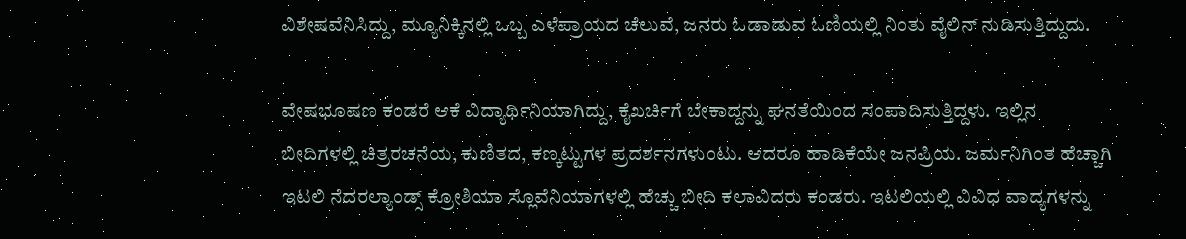ವಿಶೇಷವೆನಿಸಿದ್ದು, ಮ್ಯೂನಿಕ್ಕಿನಲ್ಲಿ ಒಬ್ಬ ಎಳೆಪ್ರಾಯದ ಚೆಲುವೆ, ಜನರು ಓಡಾಡುವ ಓಣಿಯಲ್ಲಿ ನಿಂತು ವೈಲಿನ್ ನುಡಿಸುತ್ತಿದ್ದುದು.

ವೇಷಭೂಷಣ ಕಂಡರೆ ಆಕೆ ವಿದ್ಯಾರ್ಥಿನಿಯಾಗಿದ್ದು, ಕೈಖರ್ಚಿಗೆ ಬೇಕಾದ್ದನ್ನು ಘನತೆಯಿಂದ ಸಂಪಾದಿಸುತ್ತಿದ್ದಳು. ಇಲ್ಲಿನ ಬೀದಿಗಳಲ್ಲಿ ಚಿತ್ರರಚನೆಯ, ಕುಣಿತದ, ಕಣ್ಕಟ್ಟುಗಳ ಪ್ರದರ್ಶನಗಳುಂಟು. ಆದರೂ ಹಾಡಿಕೆಯೇ ಜನಪ್ರಿಯ. ಜರ್ಮನಿಗಿಂತ ಹೆಚ್ಚಾಗಿ ಇಟಲಿ ನೆದರಲ್ಯಾಂಡ್ಸ್ ಕ್ರೋಶಿಯಾ ಸ್ಲೊವೆನಿಯಾಗಳಲ್ಲಿ ಹೆಚ್ಚು ಬೀದಿ ಕಲಾವಿದರು ಕಂಡರು. ಇಟಲಿಯಲ್ಲಿ ವಿವಿಧ ವಾದ್ಯಗಳನ್ನು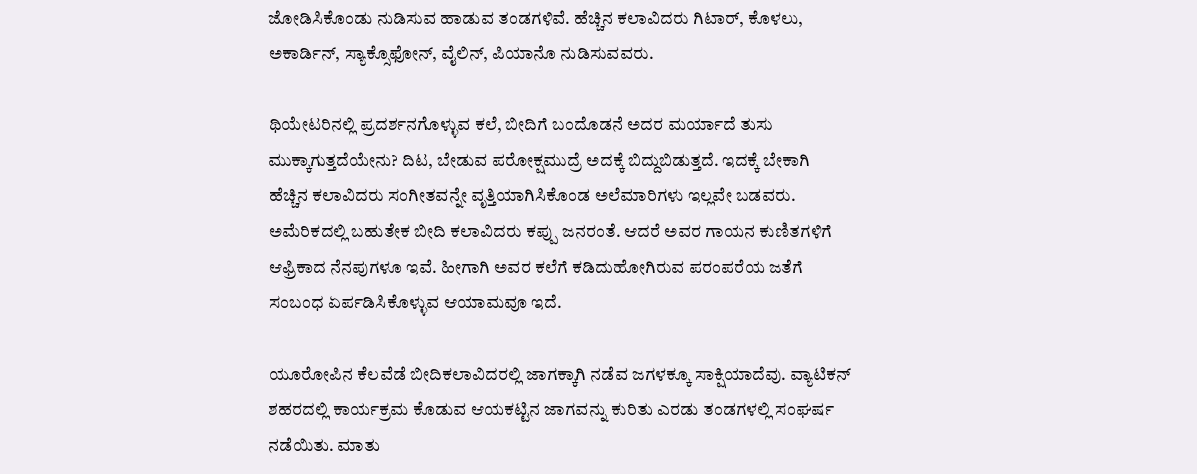ಜೋಡಿಸಿಕೊಂಡು ನುಡಿಸುವ ಹಾಡುವ ತಂಡಗಳಿವೆ. ಹೆಚ್ಚಿನ ಕಲಾವಿದರು ಗಿಟಾರ್, ಕೊಳಲು, ಅಕಾರ್ಡಿನ್, ಸ್ಯಾಕ್ಸೊಫೋನ್, ವೈಲಿನ್, ಪಿಯಾನೊ ನುಡಿಸುವವರು.

ಥಿಯೇಟರಿನಲ್ಲಿ ಪ್ರದರ್ಶನಗೊಳ್ಳುವ ಕಲೆ, ಬೀದಿಗೆ ಬಂದೊಡನೆ ಅದರ ಮರ್ಯಾದೆ ತುಸು ಮುಕ್ಕಾಗುತ್ತದೆಯೇನು? ದಿಟ, ಬೇಡುವ ಪರೋಕ್ಷಮುದ್ರೆ ಅದಕ್ಕೆ ಬಿದ್ದುಬಿಡುತ್ತದೆ. ಇದಕ್ಕೆ ಬೇಕಾಗಿ ಹೆಚ್ಚಿನ ಕಲಾವಿದರು ಸಂಗೀತವನ್ನೇ ವೃತ್ತಿಯಾಗಿಸಿಕೊಂಡ ಅಲೆಮಾರಿಗಳು ಇಲ್ಲವೇ ಬಡವರು. ಅಮೆರಿಕದಲ್ಲಿ ಬಹುತೇಕ ಬೀದಿ ಕಲಾವಿದರು ಕಪ್ಪು ಜನರಂತೆ. ಆದರೆ ಅವರ ಗಾಯನ ಕುಣಿತಗಳಿಗೆ ಆಫ್ರಿಕಾದ ನೆನಪುಗಳೂ ಇವೆ. ಹೀಗಾಗಿ ಅವರ ಕಲೆಗೆ ಕಡಿದುಹೋಗಿರುವ ಪರಂಪರೆಯ ಜತೆಗೆ ಸಂಬಂಧ ಏರ್ಪಡಿಸಿಕೊಳ್ಳುವ ಆಯಾಮವೂ ಇದೆ.

ಯೂರೋಪಿನ ಕೆಲವೆಡೆ ಬೀದಿಕಲಾವಿದರಲ್ಲಿ ಜಾಗಕ್ಕಾಗಿ ನಡೆವ ಜಗಳಕ್ಕೂ ಸಾಕ್ಷಿಯಾದೆವು. ವ್ಯಾಟಿಕನ್ ಶಹರದಲ್ಲಿ ಕಾರ್ಯಕ್ರಮ ಕೊಡುವ ಆಯಕಟ್ಟಿನ ಜಾಗವನ್ನು ಕುರಿತು ಎರಡು ತಂಡಗಳಲ್ಲಿ ಸಂಘರ್ಷ ನಡೆಯಿತು. ಮಾತು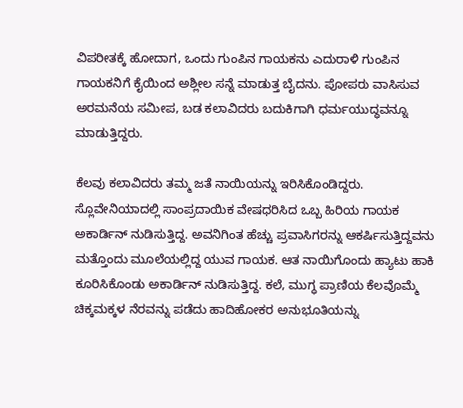ವಿಪರೀತಕ್ಕೆ ಹೋದಾಗ, ಒಂದು ಗುಂಪಿನ ಗಾಯಕನು ಎದುರಾಳಿ ಗುಂಪಿನ ಗಾಯಕನಿಗೆ ಕೈಯಿಂದ ಅಶ್ಲೀಲ ಸನ್ನೆ ಮಾಡುತ್ತ ಬೈದನು. ಪೋಪರು ವಾಸಿಸುವ ಅರಮನೆಯ ಸಮೀಪ, ಬಡ ಕಲಾವಿದರು ಬದುಕಿಗಾಗಿ ಧರ್ಮಯುದ್ಧವನ್ನೂ ಮಾಡುತ್ತಿದ್ದರು.

ಕೆಲವು ಕಲಾವಿದರು ತಮ್ಮ ಜತೆ ನಾಯಿಯನ್ನು ಇರಿಸಿಕೊಂಡಿದ್ದರು. ಸ್ಲೊವೇನಿಯಾದಲ್ಲಿ ಸಾಂಪ್ರದಾಯಿಕ ವೇಷಧರಿಸಿದ ಒಬ್ಬ ಹಿರಿಯ ಗಾಯಕ ಅಕಾರ್ಡಿನ್ ನುಡಿಸುತ್ತಿದ್ದ. ಅವನಿಗಿಂತ ಹೆಚ್ಚು ಪ್ರವಾಸಿಗರನ್ನು ಆಕರ್ಷಿಸುತ್ತಿದ್ದವನು ಮತ್ತೊಂದು ಮೂಲೆಯಲ್ಲಿದ್ದ ಯುವ ಗಾಯಕ. ಆತ ನಾಯಿಗೊಂದು ಹ್ಯಾಟು ಹಾಕಿ ಕೂರಿಸಿಕೊಂಡು ಅಕಾರ್ಡಿನ್ ನುಡಿಸುತ್ತಿದ್ದ. ಕಲೆ, ಮುಗ್ಧ ಪ್ರಾಣಿಯ ಕೆಲವೊಮ್ಮೆ ಚಿಕ್ಕಮಕ್ಕಳ ನೆರವನ್ನು ಪಡೆದು ಹಾದಿಹೋಕರ ಅನುಭೂತಿಯನ್ನು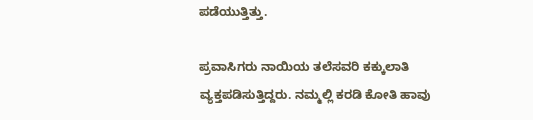ಪಡೆಯುತ್ತಿತ್ತು.

ಪ್ರವಾಸಿಗರು ನಾಯಿಯ ತಲೆಸವರಿ ಕಕ್ಕುಲಾತಿ ವ್ಯಕ್ತಪಡಿಸುತ್ತಿದ್ದರು. ನಮ್ಮಲ್ಲಿ ಕರಡಿ ಕೋತಿ ಹಾವು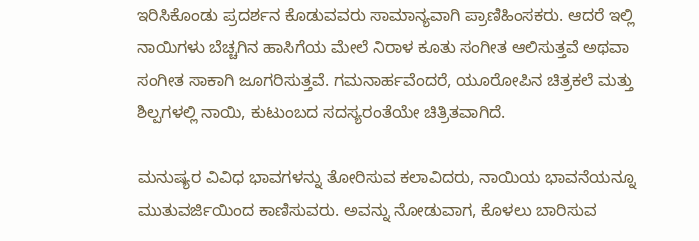ಇರಿಸಿಕೊಂಡು ಪ್ರದರ್ಶನ ಕೊಡುವವರು ಸಾಮಾನ್ಯವಾಗಿ ಪ್ರಾಣಿಹಿಂಸಕರು. ಆದರೆ ಇಲ್ಲಿ ನಾಯಿಗಳು ಬೆಚ್ಚಗಿನ ಹಾಸಿಗೆಯ ಮೇಲೆ ನಿರಾಳ ಕೂತು ಸಂಗೀತ ಆಲಿಸುತ್ತವೆ ಅಥವಾ ಸಂಗೀತ ಸಾಕಾಗಿ ಜೂಗರಿಸುತ್ತವೆ. ಗಮನಾರ್ಹವೆಂದರೆ, ಯೂರೋಪಿನ ಚಿತ್ರಕಲೆ ಮತ್ತು ಶಿಲ್ಪಗಳಲ್ಲಿ ನಾಯಿ, ಕುಟುಂಬದ ಸದಸ್ಯರಂತೆಯೇ ಚಿತ್ರಿತವಾಗಿದೆ.

ಮನುಷ್ಯರ ವಿವಿಧ ಭಾವಗಳನ್ನು ತೋರಿಸುವ ಕಲಾವಿದರು, ನಾಯಿಯ ಭಾವನೆಯನ್ನೂ ಮುತುವರ್ಜಿಯಿಂದ ಕಾಣಿಸುವರು. ಅವನ್ನು ನೋಡುವಾಗ, ಕೊಳಲು ಬಾರಿಸುವ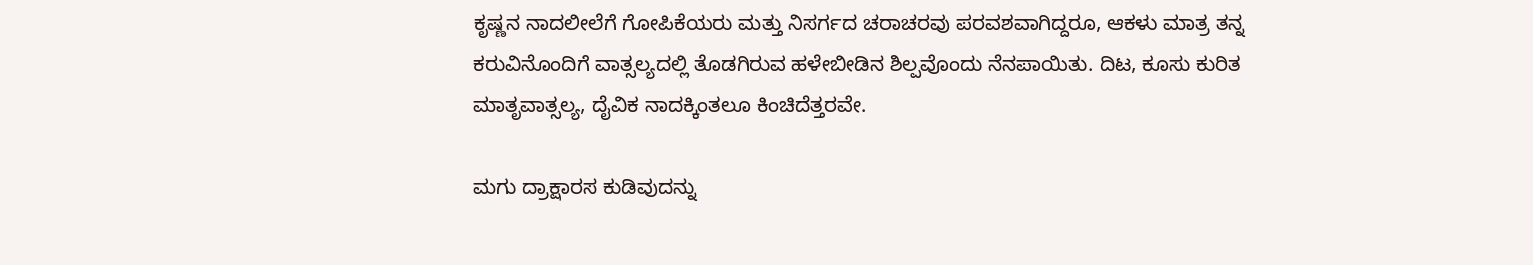ಕೃಷ್ಣನ ನಾದಲೀಲೆಗೆ ಗೋಪಿಕೆಯರು ಮತ್ತು ನಿಸರ್ಗದ ಚರಾಚರವು ಪರವಶವಾಗಿದ್ದರೂ, ಆಕಳು ಮಾತ್ರ ತನ್ನ ಕರುವಿನೊಂದಿಗೆ ವಾತ್ಸಲ್ಯದಲ್ಲಿ ತೊಡಗಿರುವ ಹಳೇಬೀಡಿನ ಶಿಲ್ಪವೊಂದು ನೆನಪಾಯಿತು. ದಿಟ, ಕೂಸು ಕುರಿತ ಮಾತೃವಾತ್ಸಲ್ಯ, ದೈವಿಕ ನಾದಕ್ಕಿಂತಲೂ ಕಿಂಚಿದೆತ್ತರವೇ.

ಮಗು ದ್ರಾಕ್ಷಾರಸ ಕುಡಿವುದನ್ನು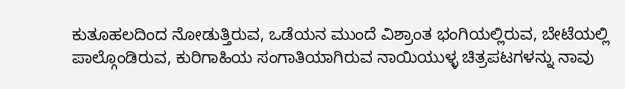ಕುತೂಹಲದಿಂದ ನೋಡುತ್ತಿರುವ, ಒಡೆಯನ ಮುಂದೆ ವಿಶ್ರಾಂತ ಭಂಗಿಯಲ್ಲಿರುವ, ಬೇಟೆಯಲ್ಲಿ ಪಾಲ್ಗೊಂಡಿರುವ, ಕುರಿಗಾಹಿಯ ಸಂಗಾತಿಯಾಗಿರುವ ನಾಯಿಯುಳ್ಳ ಚಿತ್ರಪಟಗಳನ್ನು ನಾವು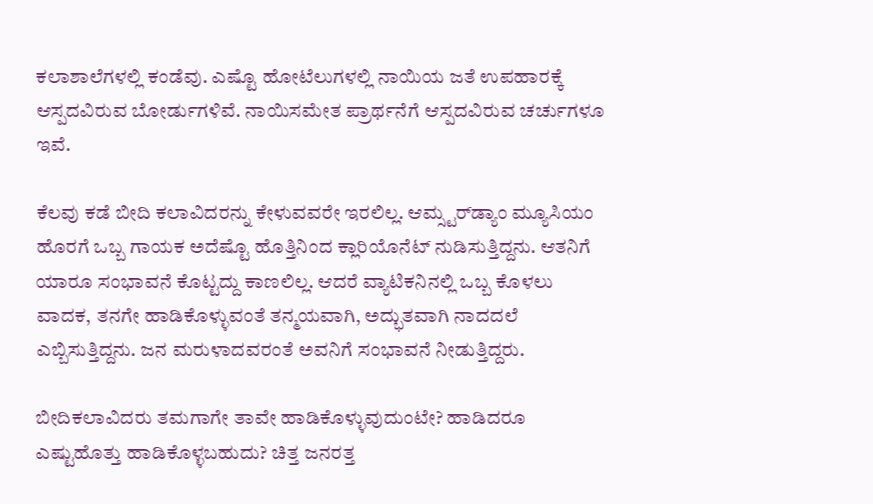ಕಲಾಶಾಲೆಗಳಲ್ಲಿ ಕಂಡೆವು. ಎಷ್ಟೊ ಹೋಟೆಲುಗಳಲ್ಲಿ ನಾಯಿಯ ಜತೆ ಉಪಹಾರಕ್ಕೆ ಆಸ್ಪದವಿರುವ ಬೋರ್ಡುಗಳಿವೆ. ನಾಯಿಸಮೇತ ಪ್ರಾರ್ಥನೆಗೆ ಆಸ್ಪದವಿರುವ ಚರ್ಚುಗಳೂ ಇವೆ.

ಕೆಲವು ಕಡೆ ಬೀದಿ ಕಲಾವಿದರನ್ನು ಕೇಳುವವರೇ ಇರಲಿಲ್ಲ. ಆಮ್ಸ್ಟರ್‌ಡ್ಯಾಂ ಮ್ಯೂಸಿಯಂ ಹೊರಗೆ ಒಬ್ಬ ಗಾಯಕ ಅದೆಷ್ಟೊ ಹೊತ್ತಿನಿಂದ ಕ್ಲಾರಿಯೊನೆಟ್ ನುಡಿಸುತ್ತಿದ್ದನು. ಆತನಿಗೆ ಯಾರೂ ಸಂಭಾವನೆ ಕೊಟ್ಟದ್ದು ಕಾಣಲಿಲ್ಲ. ಆದರೆ ವ್ಯಾಟಿಕನಿನಲ್ಲಿ ಒಬ್ಬ ಕೊಳಲು ವಾದಕ, ತನಗೇ ಹಾಡಿಕೊಳ್ಳುವಂತೆ ತನ್ಮಯವಾಗಿ, ಅದ್ಭುತವಾಗಿ ನಾದದಲೆ ಎಬ್ಬಿಸುತ್ತಿದ್ದನು. ಜನ ಮರುಳಾದವರಂತೆ ಅವನಿಗೆ ಸಂಭಾವನೆ ನೀಡುತ್ತಿದ್ದರು.

ಬೀದಿಕಲಾವಿದರು ತಮಗಾಗೇ ತಾವೇ ಹಾಡಿಕೊಳ್ಳುವುದುಂಟೇ? ಹಾಡಿದರೂ ಎಷ್ಟುಹೊತ್ತು ಹಾಡಿಕೊಳ್ಳಬಹುದು? ಚಿತ್ತ ಜನರತ್ತ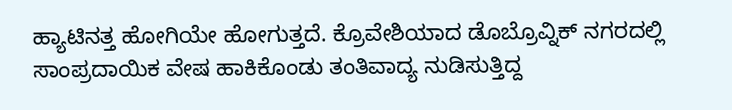ಹ್ಯಾಟಿನತ್ತ ಹೋಗಿಯೇ ಹೋಗುತ್ತದೆ. ಕ್ರೊವೇಶಿಯಾದ ಡೊಬ್ರೊವ್ನಿಕ್ ನಗರದಲ್ಲಿ ಸಾಂಪ್ರದಾಯಿಕ ವೇಷ ಹಾಕಿಕೊಂಡು ತಂತಿವಾದ್ಯ ನುಡಿಸುತ್ತಿದ್ದ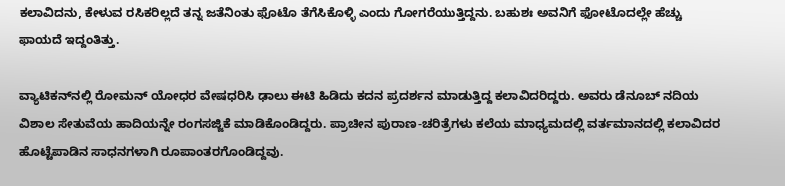ಕಲಾವಿದನು, ಕೇಳುವ ರಸಿಕರಿಲ್ಲದೆ ತನ್ನ ಜತೆನಿಂತು ಫೊಟೊ ತೆಗೆಸಿಕೊಳ್ಳಿ ಎಂದು ಗೋಗರೆಯುತ್ತಿದ್ದನು. ಬಹುಶಃ ಅವನಿಗೆ ಫೋಟೊದಲ್ಲೇ ಹೆಚ್ಚು ಫಾಯದೆ ಇದ್ದಂತಿತ್ತು.

ವ್ಯಾಟಿಕನ್‌ನಲ್ಲಿ ರೋಮನ್ ಯೋಧರ ವೇಷಧರಿಸಿ ಢಾಲು ಈಟಿ ಹಿಡಿದು ಕದನ ಪ್ರದರ್ಶನ ಮಾಡುತ್ತಿದ್ದ ಕಲಾವಿದರಿದ್ದರು. ಅವರು ಡೆನೂಬ್ ನದಿಯ ವಿಶಾಲ ಸೇತುವೆಯ ಹಾದಿಯನ್ನೇ ರಂಗಸಜ್ಜಿಕೆ ಮಾಡಿಕೊಂಡಿದ್ದರು. ಪ್ರಾಚೀನ ಪುರಾಣ-ಚರಿತ್ರೆಗಳು ಕಲೆಯ ಮಾಧ್ಯಮದಲ್ಲಿ ವರ್ತಮಾನದಲ್ಲಿ ಕಲಾವಿದರ ಹೊಟ್ಟೆಪಾಡಿನ ಸಾಧನಗಳಾಗಿ ರೂಪಾಂತರಗೊಂಡಿದ್ದವು.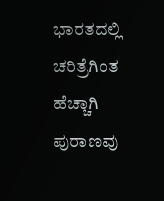ಭಾರತದಲ್ಲಿ ಚರಿತ್ರೆಗಿಂತ ಹೆಚ್ಚಾಗಿ ಪುರಾಣವು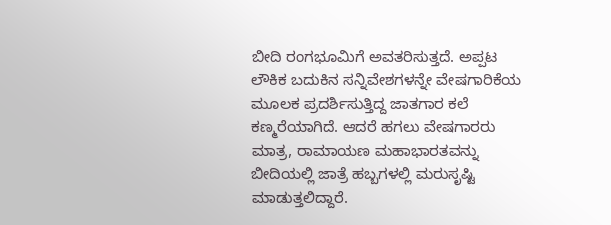ಬೀದಿ ರಂಗಭೂಮಿಗೆ ಅವತರಿಸುತ್ತದೆ. ಅಪ್ಪಟ ಲೌಕಿಕ ಬದುಕಿನ ಸನ್ನಿವೇಶಗಳನ್ನೇ ವೇಷಗಾರಿಕೆಯ ಮೂಲಕ ಪ್ರದರ್ಶಿಸುತ್ತಿದ್ದ ಜಾತಗಾರ ಕಲೆ ಕಣ್ಮರೆಯಾಗಿದೆ. ಆದರೆ ಹಗಲು ವೇಷಗಾರರು ಮಾತ್ರ, ರಾಮಾಯಣ ಮಹಾಭಾರತವನ್ನು ಬೀದಿಯಲ್ಲಿ ಜಾತ್ರೆ ಹಬ್ಬಗಳಲ್ಲಿ ಮರುಸೃಷ್ಟಿ ಮಾಡುತ್ತಲಿದ್ದಾರೆ.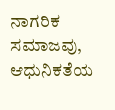ನಾಗರಿಕ ಸಮಾಜವು, ಆಧುನಿಕತೆಯ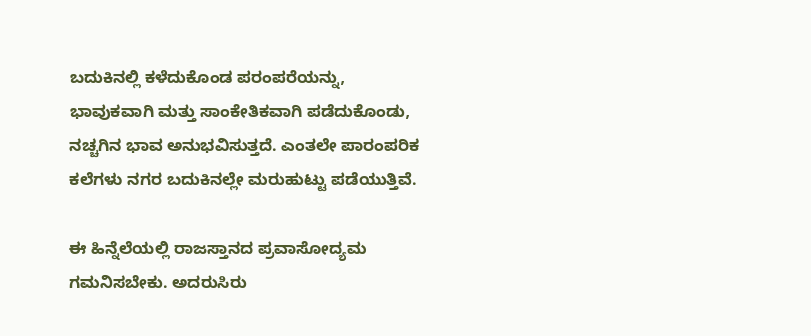ಬದುಕಿನಲ್ಲಿ ಕಳೆದುಕೊಂಡ ಪರಂಪರೆಯನ್ನು, ಭಾವುಕವಾಗಿ ಮತ್ತು ಸಾಂಕೇತಿಕವಾಗಿ ಪಡೆದುಕೊಂಡು, ನಚ್ಚಗಿನ ಭಾವ ಅನುಭವಿಸುತ್ತದೆ. ಎಂತಲೇ ಪಾರಂಪರಿಕ ಕಲೆಗಳು ನಗರ ಬದುಕಿನಲ್ಲೇ ಮರುಹುಟ್ಟು ಪಡೆಯುತ್ತಿವೆ.

ಈ ಹಿನ್ನೆಲೆಯಲ್ಲಿ ರಾಜಸ್ತಾನದ ಪ್ರವಾಸೋದ್ಯಮ ಗಮನಿಸಬೇಕು. ಅದರುಸಿರು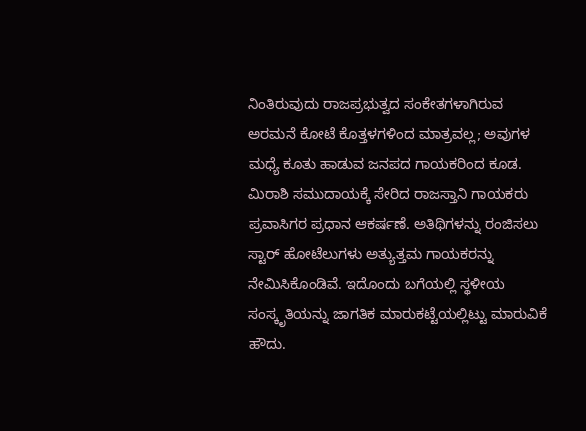ನಿಂತಿರುವುದು ರಾಜಪ್ರಭುತ್ವದ ಸಂಕೇತಗಳಾಗಿರುವ ಅರಮನೆ ಕೋಟೆ ಕೊತ್ತಳಗಳಿಂದ ಮಾತ್ರವಲ್ಲ; ಅವುಗಳ ಮಧ್ಯೆ ಕೂತು ಹಾಡುವ ಜನಪದ ಗಾಯಕರಿಂದ ಕೂಡ. ಮಿರಾಶಿ ಸಮುದಾಯಕ್ಕೆ ಸೇರಿದ ರಾಜಸ್ತಾನಿ ಗಾಯಕರು ಪ್ರವಾಸಿಗರ ಪ್ರಧಾನ ಆಕರ್ಷಣೆ. ಅತಿಥಿಗಳನ್ನು ರಂಜಿಸಲು ಸ್ಟಾರ್ ಹೋಟೆಲುಗಳು ಅತ್ಯುತ್ತಮ ಗಾಯಕರನ್ನು ನೇಮಿಸಿಕೊಂಡಿವೆ. ಇದೊಂದು ಬಗೆಯಲ್ಲಿ ಸ್ಥಳೀಯ ಸಂಸ್ಕೃತಿಯನ್ನು ಜಾಗತಿಕ ಮಾರುಕಟ್ಟೆಯಲ್ಲಿಟ್ಟು ಮಾರುವಿಕೆ ಹೌದು.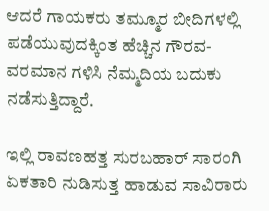ಆದರೆ ಗಾಯಕರು ತಮ್ಮೂರ ಬೀದಿಗಳಲ್ಲಿ ಪಡೆಯುವುದಕ್ಕಿಂತ ಹೆಚ್ಚಿನ ಗೌರವ-ವರಮಾನ ಗಳಿಸಿ ನೆಮ್ಮದಿಯ ಬದುಕು ನಡೆಸುತ್ತಿದ್ದಾರೆ.

ಇಲ್ಲಿ ರಾವಣಹತ್ತ ಸುರಬಹಾರ್ ಸಾರಂಗಿ ಏಕತಾರಿ ನುಡಿಸುತ್ತ ಹಾಡುವ ಸಾವಿರಾರು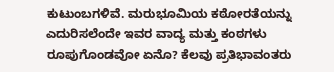ಕುಟುಂಬಗಳಿವೆ. ಮರುಭೂಮಿಯ ಕಠೋರತೆಯನ್ನು ಎದುರಿಸಲೆಂದೇ ಇವರ ವಾದ್ಯ ಮತ್ತು ಕಂಠಗಳು ರೂಪುಗೊಂಡವೋ ಏನೊ? ಕೆಲವು ಪ್ರತಿಭಾವಂತರು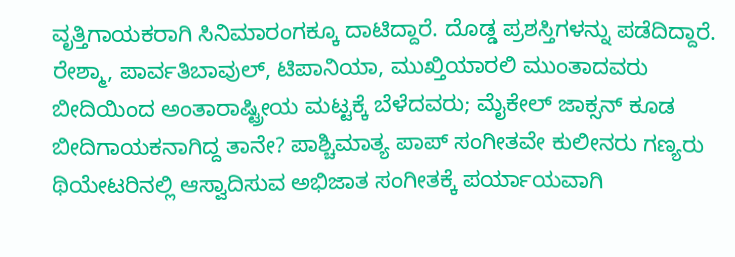ವೃತ್ತಿಗಾಯಕರಾಗಿ ಸಿನಿಮಾರಂಗಕ್ಕೂ ದಾಟಿದ್ದಾರೆ. ದೊಡ್ಡ ಪ್ರಶಸ್ತಿಗಳನ್ನು ಪಡೆದಿದ್ದಾರೆ. ರೇಶ್ಮಾ, ಪಾರ್ವತಿಬಾವುಲ್, ಟಿಪಾನಿಯಾ, ಮುಖ್ತಿಯಾರಲಿ ಮುಂತಾದವರು ಬೀದಿಯಿಂದ ಅಂತಾರಾಷ್ಟ್ರೀಯ ಮಟ್ಟಕ್ಕೆ ಬೆಳೆದವರು; ಮೈಕೇಲ್ ಜಾಕ್ಸನ್ ಕೂಡ ಬೀದಿಗಾಯಕನಾಗಿದ್ದ ತಾನೇ? ಪಾಶ್ಚಿಮಾತ್ಯ ಪಾಪ್ ಸಂಗೀತವೇ ಕುಲೀನರು ಗಣ್ಯರು ಥಿಯೇಟರಿನಲ್ಲಿ ಆಸ್ವಾದಿಸುವ ಅಭಿಜಾತ ಸಂಗೀತಕ್ಕೆ ಪರ್ಯಾಯವಾಗಿ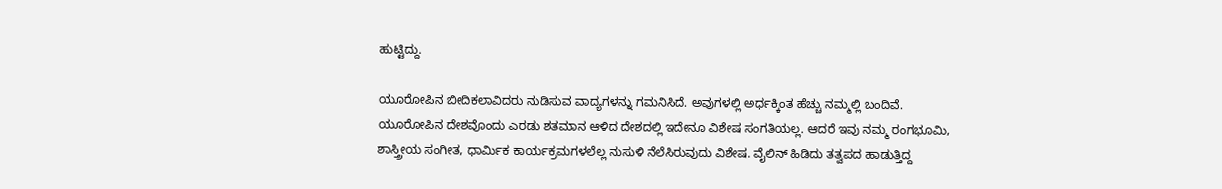ಹುಟ್ಟಿದ್ದು.

ಯೂರೋಪಿನ ಬೀದಿಕಲಾವಿದರು ನುಡಿಸುವ ವಾದ್ಯಗಳನ್ನು ಗಮನಿಸಿದೆ. ಅವುಗಳಲ್ಲಿ ಅರ್ಧಕ್ಕಿಂತ ಹೆಚ್ಚು ನಮ್ಮಲ್ಲಿ ಬಂದಿವೆ. ಯೂರೋಪಿನ ದೇಶವೊಂದು ಎರಡು ಶತಮಾನ ಆಳಿದ ದೇಶದಲ್ಲಿ ಇದೇನೂ ವಿಶೇಷ ಸಂಗತಿಯಲ್ಲ. ಆದರೆ ಇವು ನಮ್ಮ ರಂಗಭೂಮಿ, ಶಾಸ್ತ್ರೀಯ ಸಂಗೀತ, ಧಾರ್ಮಿಕ ಕಾರ್ಯಕ್ರಮಗಳಲೆಲ್ಲ ನುಸುಳಿ ನೆಲೆಸಿರುವುದು ವಿಶೇಷ. ವೈಲಿನ್ ಹಿಡಿದು ತತ್ವಪದ ಹಾಡುತ್ತಿದ್ದ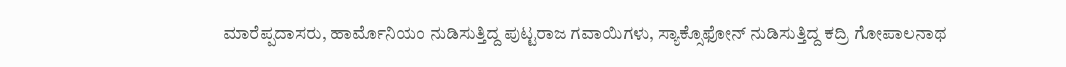ಮಾರೆಪ್ಪದಾಸರು, ಹಾರ್ಮೊನಿಯಂ ನುಡಿಸುತ್ತಿದ್ದ ಪುಟ್ಟರಾಜ ಗವಾಯಿಗಳು, ಸ್ಯಾಕ್ಸೊಫೋನ್ ನುಡಿಸುತ್ತಿದ್ದ ಕದ್ರಿ ಗೋಪಾಲನಾಥ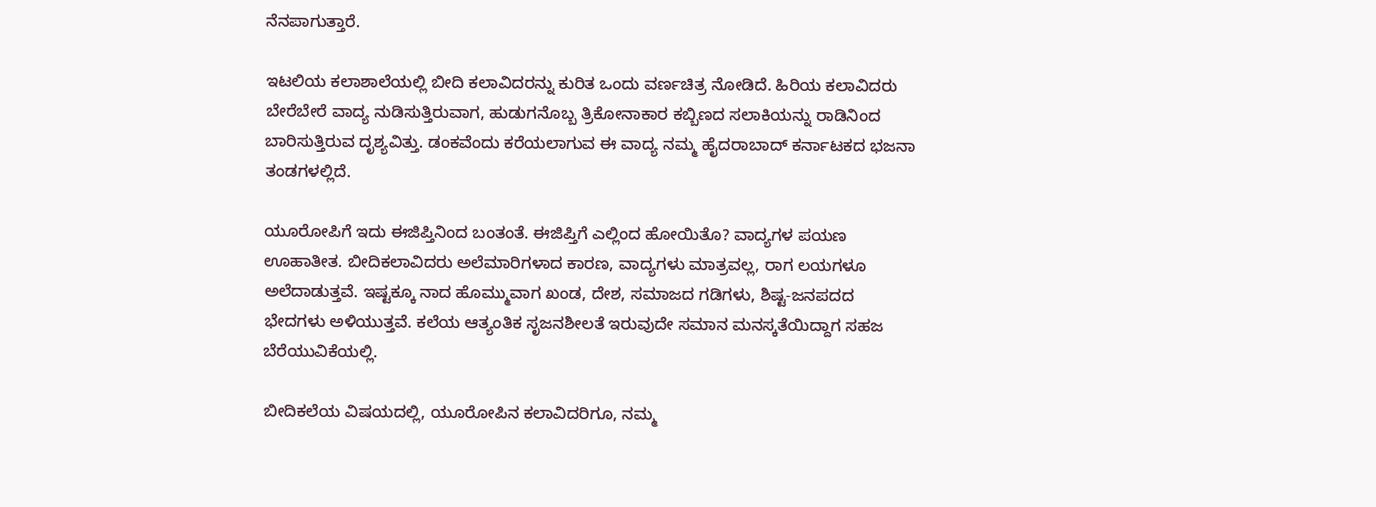ನೆನಪಾಗುತ್ತಾರೆ.

ಇಟಲಿಯ ಕಲಾಶಾಲೆಯಲ್ಲಿ ಬೀದಿ ಕಲಾವಿದರನ್ನು ಕುರಿತ ಒಂದು ವರ್ಣಚಿತ್ರ ನೋಡಿದೆ. ಹಿರಿಯ ಕಲಾವಿದರು ಬೇರೆಬೇರೆ ವಾದ್ಯ ನುಡಿಸುತ್ತಿರುವಾಗ, ಹುಡುಗನೊಬ್ಬ ತ್ರಿಕೋನಾಕಾರ ಕಬ್ಬಿಣದ ಸಲಾಕಿಯನ್ನು ರಾಡಿನಿಂದ ಬಾರಿಸುತ್ತಿರುವ ದೃಶ್ಯವಿತ್ತು. ಡಂಕವೆಂದು ಕರೆಯಲಾಗುವ ಈ ವಾದ್ಯ ನಮ್ಮ ಹೈದರಾಬಾದ್ ಕರ್ನಾಟಕದ ಭಜನಾ ತಂಡಗಳಲ್ಲಿದೆ.

ಯೂರೋಪಿಗೆ ಇದು ಈಜಿಪ್ತಿನಿಂದ ಬಂತಂತೆ. ಈಜಿಪ್ತಿಗೆ ಎಲ್ಲಿಂದ ಹೋಯಿತೊ? ವಾದ್ಯಗಳ ಪಯಣ ಊಹಾತೀತ. ಬೀದಿಕಲಾವಿದರು ಅಲೆಮಾರಿಗಳಾದ ಕಾರಣ, ವಾದ್ಯಗಳು ಮಾತ್ರವಲ್ಲ, ರಾಗ ಲಯಗಳೂ ಅಲೆದಾಡುತ್ತವೆ. ಇಷ್ಟಕ್ಕೂ ನಾದ ಹೊಮ್ಮುವಾಗ ಖಂಡ, ದೇಶ, ಸಮಾಜದ ಗಡಿಗಳು, ಶಿಷ್ಟ-ಜನಪದದ ಭೇದಗಳು ಅಳಿಯುತ್ತವೆ. ಕಲೆಯ ಆತ್ಯಂತಿಕ ಸೃಜನಶೀಲತೆ ಇರುವುದೇ ಸಮಾನ ಮನಸ್ಕತೆಯಿದ್ದಾಗ ಸಹಜ ಬೆರೆಯುವಿಕೆಯಲ್ಲಿ.

ಬೀದಿಕಲೆಯ ವಿಷಯದಲ್ಲಿ, ಯೂರೋಪಿನ ಕಲಾವಿದರಿಗೂ, ನಮ್ಮ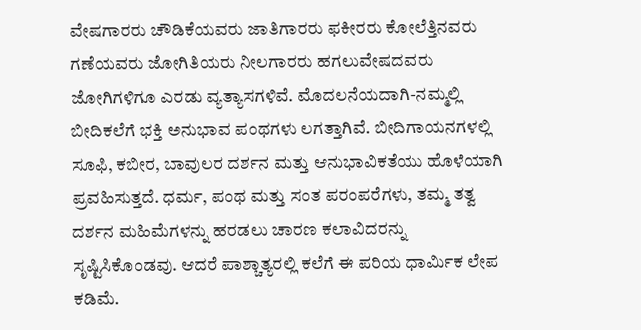ವೇಷಗಾರರು ಚೌಡಿಕೆಯವರು ಜಾತಿಗಾರರು ಫಕೀರರು ಕೋಲೆತ್ತಿನವರು ಗಣೆಯವರು ಜೋಗಿತಿಯರು ನೀಲಗಾರರು ಹಗಲುವೇಷದವರು ಜೋಗಿಗಳಿಗೂ ಎರಡು ವ್ಯತ್ಯಾಸಗಳಿವೆ. ಮೊದಲನೆಯದಾಗಿ-ನಮ್ಮಲ್ಲಿ ಬೀದಿಕಲೆಗೆ ಭಕ್ತಿ ಅನುಭಾವ ಪಂಥಗಳು ಲಗತ್ತಾಗಿವೆ. ಬೀದಿಗಾಯನಗಳಲ್ಲಿ ಸೂಫಿ, ಕಬೀರ, ಬಾವುಲರ ದರ್ಶನ ಮತ್ತು ಆನುಭಾವಿಕತೆಯು ಹೊಳೆಯಾಗಿ ಪ್ರವಹಿಸುತ್ತದೆ. ಧರ್ಮ, ಪಂಥ ಮತ್ತು ಸಂತ ಪರಂಪರೆಗಳು, ತಮ್ಮ ತತ್ವ ದರ್ಶನ ಮಹಿಮೆಗಳನ್ನು ಹರಡಲು ಚಾರಣ ಕಲಾವಿದರನ್ನು ಸೃಷ್ಟಿಸಿಕೊಂಡವು. ಆದರೆ ಪಾಶ್ಚಾತ್ಯರಲ್ಲಿ ಕಲೆಗೆ ಈ ಪರಿಯ ಧಾರ್ಮಿಕ ಲೇಪ ಕಡಿಮೆ.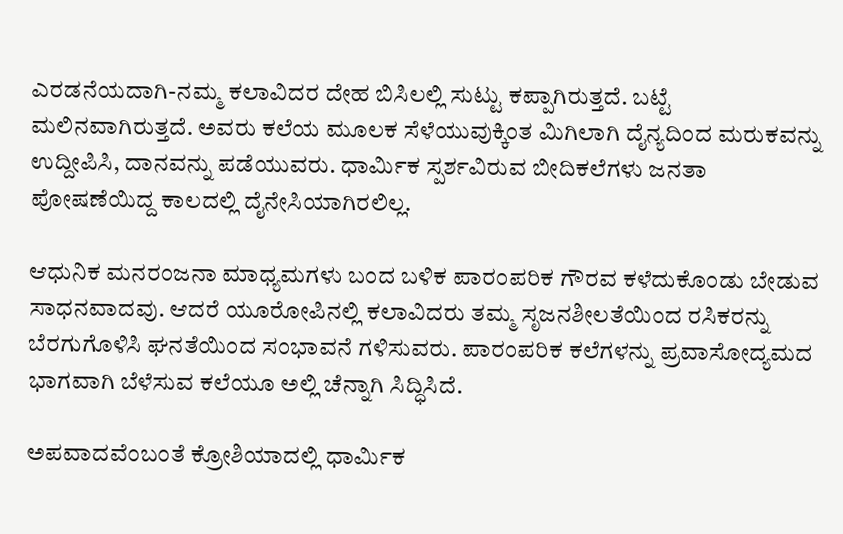ಎರಡನೆಯದಾಗಿ-ನಮ್ಮ ಕಲಾವಿದರ ದೇಹ ಬಿಸಿಲಲ್ಲಿ ಸುಟ್ಟು ಕಪ್ಪಾಗಿರುತ್ತದೆ. ಬಟ್ಟೆ ಮಲಿನವಾಗಿರುತ್ತದೆ. ಅವರು ಕಲೆಯ ಮೂಲಕ ಸೆಳೆಯುವುಕ್ಕಿಂತ ಮಿಗಿಲಾಗಿ ದೈನ್ಯದಿಂದ ಮರುಕವನ್ನು ಉದ್ದೀಪಿಸಿ, ದಾನವನ್ನು ಪಡೆಯುವರು. ಧಾರ್ಮಿಕ ಸ್ಪರ್ಶವಿರುವ ಬೀದಿಕಲೆಗಳು ಜನತಾ ಪೋಷಣೆಯಿದ್ದ ಕಾಲದಲ್ಲಿ ದೈನೇಸಿಯಾಗಿರಲಿಲ್ಲ.

ಆಧುನಿಕ ಮನರಂಜನಾ ಮಾಧ್ಯಮಗಳು ಬಂದ ಬಳಿಕ ಪಾರಂಪರಿಕ ಗೌರವ ಕಳೆದುಕೊಂಡು ಬೇಡುವ ಸಾಧನವಾದವು. ಆದರೆ ಯೂರೋಪಿನಲ್ಲಿ ಕಲಾವಿದರು ತಮ್ಮ ಸೃಜನಶೀಲತೆಯಿಂದ ರಸಿಕರನ್ನು ಬೆರಗುಗೊಳಿಸಿ ಘನತೆಯಿಂದ ಸಂಭಾವನೆ ಗಳಿಸುವರು. ಪಾರಂಪರಿಕ ಕಲೆಗಳನ್ನು ಪ್ರವಾಸೋದ್ಯಮದ ಭಾಗವಾಗಿ ಬೆಳೆಸುವ ಕಲೆಯೂ ಅಲ್ಲಿ ಚೆನ್ನಾಗಿ ಸಿದ್ಧಿಸಿದೆ.

ಅಪವಾದವೆಂಬಂತೆ ಕ್ರೋಶಿಯಾದಲ್ಲಿ ಧಾರ್ಮಿಕ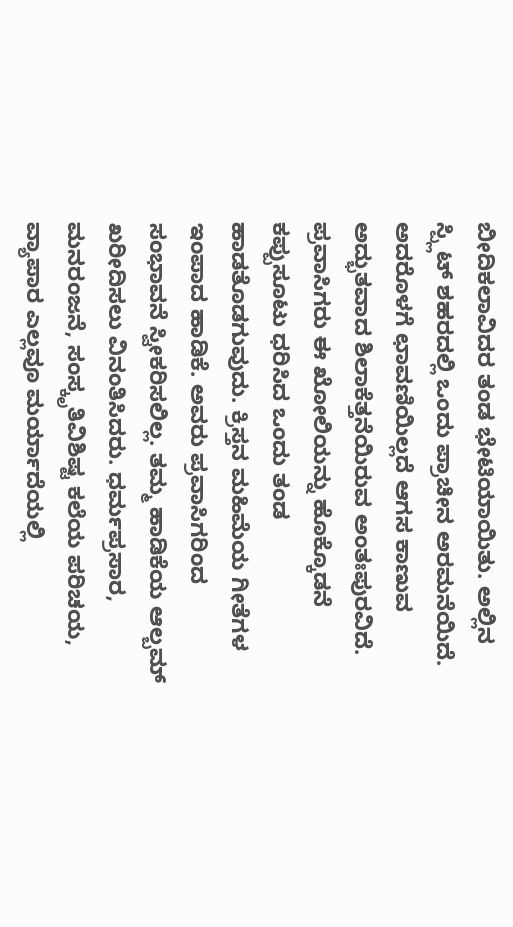ಬೀದಿಕಲಾವಿದರ ತಂಡ ಭೇಟಿಯಾಯಿತು. ಅಲ್ಲಿನ ಸ್ಪ್ಲಿಟ್ ಶಹರದಲ್ಲಿ ಒಂದು ಪ್ರಾಚೀನ ಅರಮನೆಯಿದೆ. ಅದರೊಳಗೆ ಛಾವಣಿಯಿಲ್ಲದೆ ಆಗಸ ಕಾಣುವ ಅದ್ಭುತವಾದ ಶಿಲಾಕೆತ್ತನೆಯಿರುವ ಅಂತಃಪುರವಿದೆ. ಪ್ರವಾಸಿಗರು ಈ ಖೋಲಿಯನ್ನು ಹೊಕ್ಕೊಡನೆ ಕಪ್ಪುಸೂಟು ಧರಿಸಿದ ಒಂದು ತಂಡ ಹಾಡತೊಡಗುವುದು. ಕ್ರಿಸ್ತನ ಮಹಿಮೆಯ ಗೀತೆಗಳ ಇಂಪಾದ ಹಾಡಿಕೆ. ಅವರು ಪ್ರವಾಸಿಗರಿಂದ ಸಂಭಾವನೆ ಸ್ವೀಕರಿಸಲಿಲ್ಲ. ತಮ್ಮ ಹಾಡಿಕೆಯ ಆಲ್ಬಮ್ ಖರೀದಿಸಲು ವಿನಂತಿಸಿದರು. ಧರ್ಮಪ್ರಸಾರ, ಮನರಂಜನೆ, ಸಂಸ್ಕೃತಿವಿಶಿಷ್ಟ ಕಲೆಯ ಪರಿಚಯ, ವ್ಯಾಪಾರ ಎಲ್ಲವೂ ಮರ್ಯಾದೆಯಲ್ಲಿ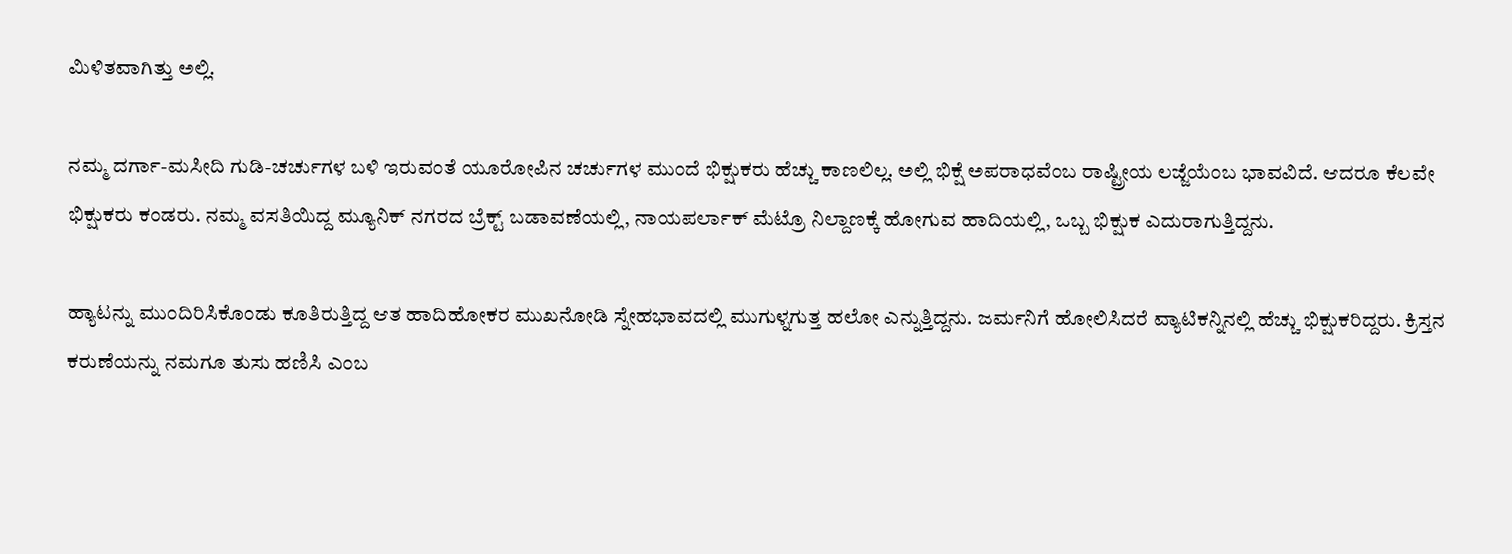ಮಿಳಿತವಾಗಿತ್ತು ಅಲ್ಲಿ.

ನಮ್ಮ ದರ್ಗಾ-ಮಸೀದಿ ಗುಡಿ-ಚರ್ಚುಗಳ ಬಳಿ ಇರುವಂತೆ ಯೂರೋಪಿನ ಚರ್ಚುಗಳ ಮುಂದೆ ಭಿಕ್ಷುಕರು ಹೆಚ್ಚು ಕಾಣಲಿಲ್ಲ. ಅಲ್ಲಿ ಭಿಕ್ಷೆ ಅಪರಾಧವೆಂಬ ರಾಷ್ಟ್ರೀಯ ಲಜ್ಜೆಯೆಂಬ ಭಾವವಿದೆ. ಆದರೂ ಕೆಲವೇ ಭಿಕ್ಷುಕರು ಕಂಡರು. ನಮ್ಮ ವಸತಿಯಿದ್ದ ಮ್ಯೂನಿಕ್ ನಗರದ ಬ್ರೆಕ್ಟ್ ಬಡಾವಣೆಯಲ್ಲಿ, ನಾಯಪರ್ಲಾಕ್ ಮೆಟ್ರೊ ನಿಲ್ದಾಣಕ್ಕೆ ಹೋಗುವ ಹಾದಿಯಲ್ಲಿ, ಒಬ್ಬ ಭಿಕ್ಷುಕ ಎದುರಾಗುತ್ತಿದ್ದನು.

ಹ್ಯಾಟನ್ನು ಮುಂದಿರಿಸಿಕೊಂಡು ಕೂತಿರುತ್ತಿದ್ದ ಆತ ಹಾದಿಹೋಕರ ಮುಖನೋಡಿ ಸ್ನೇಹಭಾವದಲ್ಲಿ ಮುಗುಳ್ನಗುತ್ತ ಹಲೋ ಎನ್ನುತ್ತಿದ್ದನು. ಜರ್ಮನಿಗೆ ಹೋಲಿಸಿದರೆ ವ್ಯಾಟಿಕನ್ನಿನಲ್ಲಿ ಹೆಚ್ಚು ಭಿಕ್ಷುಕರಿದ್ದರು. ಕ್ರಿಸ್ತನ ಕರುಣೆಯನ್ನು ನಮಗೂ ತುಸು ಹಣಿಸಿ ಎಂಬ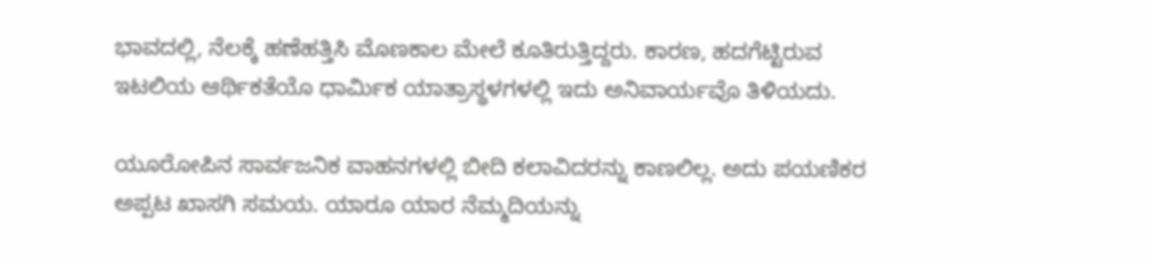ಭಾವದಲ್ಲಿ, ನೆಲಕ್ಕೆ ಹಣೆಹತ್ತಿಸಿ ಮೊಣಕಾಲ ಮೇಲೆ ಕೂತಿರುತ್ತಿದ್ದರು. ಕಾರಣ, ಹದಗೆಟ್ಟಿರುವ ಇಟಲಿಯ ಆರ್ಥಿಕತೆಯೊ ಧಾರ್ಮಿಕ ಯಾತ್ರಾಸ್ಥಳಗಳಲ್ಲಿ ಇದು ಅನಿವಾರ್ಯವೊ ತಿಳಿಯದು.

ಯೂರೋಪಿನ ಸಾರ್ವಜನಿಕ ವಾಹನಗಳಲ್ಲಿ ಬೀದಿ ಕಲಾವಿದರನ್ನು ಕಾಣಲಿಲ್ಲ. ಅದು ಪಯಣಿಕರ ಅಪ್ಪಟ ಖಾಸಗಿ ಸಮಯ. ಯಾರೂ ಯಾರ ನೆಮ್ಮದಿಯನ್ನು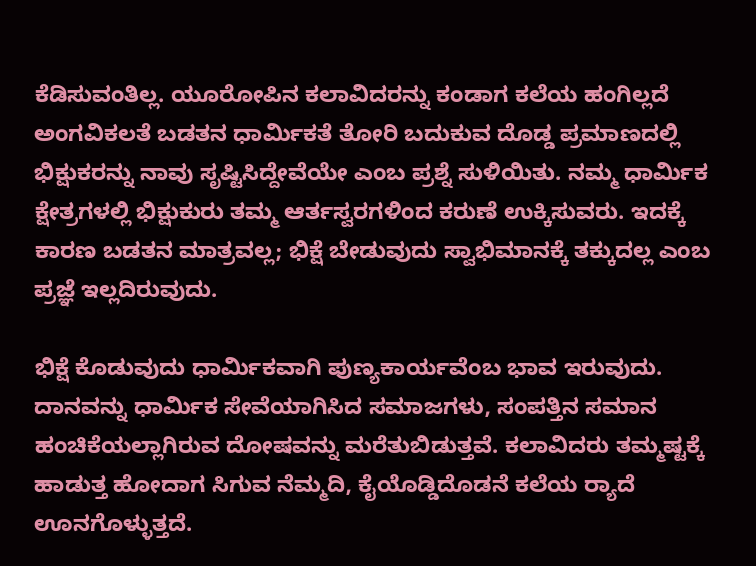ಕೆಡಿಸುವಂತಿಲ್ಲ. ಯೂರೋಪಿನ ಕಲಾವಿದರನ್ನು ಕಂಡಾಗ ಕಲೆಯ ಹಂಗಿಲ್ಲದೆ ಅಂಗವಿಕಲತೆ ಬಡತನ ಧಾರ್ಮಿಕತೆ ತೋರಿ ಬದುಕುವ ದೊಡ್ಡ ಪ್ರಮಾಣದಲ್ಲಿ ಭಿಕ್ಷುಕರನ್ನು ನಾವು ಸೃಷ್ಟಿಸಿದ್ದೇವೆಯೇ ಎಂಬ ಪ್ರಶ್ನೆ ಸುಳಿಯಿತು. ನಮ್ಮ ಧಾರ್ಮಿಕ ಕ್ಷೇತ್ರಗಳಲ್ಲಿ ಭಿಕ್ಷುಕುರು ತಮ್ಮ ಆರ್ತಸ್ವರಗಳಿಂದ ಕರುಣೆ ಉಕ್ಕಿಸುವರು. ಇದಕ್ಕೆ ಕಾರಣ ಬಡತನ ಮಾತ್ರವಲ್ಲ; ಭಿಕ್ಷೆ ಬೇಡುವುದು ಸ್ವಾಭಿಮಾನಕ್ಕೆ ತಕ್ಕುದಲ್ಲ ಎಂಬ ಪ್ರಜ್ಞೆ ಇಲ್ಲದಿರುವುದು.

ಭಿಕ್ಷೆ ಕೊಡುವುದು ಧಾರ್ಮಿಕವಾಗಿ ಪುಣ್ಯಕಾರ್ಯವೆಂಬ ಭಾವ ಇರುವುದು. ದಾನವನ್ನು ಧಾರ್ಮಿಕ ಸೇವೆಯಾಗಿಸಿದ ಸಮಾಜಗಳು, ಸಂಪತ್ತಿನ ಸಮಾನ ಹಂಚಿಕೆಯಲ್ಲಾಗಿರುವ ದೋಷವನ್ನು ಮರೆತುಬಿಡುತ್ತವೆ. ಕಲಾವಿದರು ತಮ್ಮಷ್ಟಕ್ಕೆ ಹಾಡುತ್ತ ಹೋದಾಗ ಸಿಗುವ ನೆಮ್ಮದಿ, ಕೈಯೊಡ್ಡಿದೊಡನೆ ಕಲೆಯ ರ‍್ಯಾದೆ ಊನಗೊಳ್ಳುತ್ತದೆ.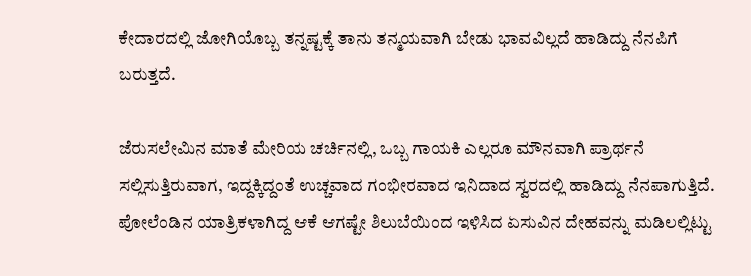ಕೇದಾರದಲ್ಲಿ ಜೋಗಿಯೊಬ್ಬ ತನ್ನಷ್ಟಕ್ಕೆ ತಾನು ತನ್ಮಯವಾಗಿ ಬೇಡು ಭಾವವಿಲ್ಲದೆ ಹಾಡಿದ್ದು ನೆನಪಿಗೆ ಬರುತ್ತದೆ.

ಜೆರುಸಲೇಮಿನ ಮಾತೆ ಮೇರಿಯ ಚರ್ಚಿನಲ್ಲಿ, ಒಬ್ಬ ಗಾಯಕಿ ಎಲ್ಲರೂ ಮೌನವಾಗಿ ಪ್ರಾರ್ಥನೆ ಸಲ್ಲಿಸುತ್ತಿರುವಾಗ, ಇದ್ದಕ್ಕಿದ್ದಂತೆ ಉಚ್ಚವಾದ ಗಂಭೀರವಾದ ಇನಿದಾದ ಸ್ವರದಲ್ಲಿ ಹಾಡಿದ್ದು ನೆನಪಾಗುತ್ತಿದೆ. ಪೋಲೆಂಡಿನ ಯಾತ್ರಿಕಳಾಗಿದ್ದ ಆಕೆ ಆಗಷ್ಟೇ ಶಿಲುಬೆಯಿಂದ ಇಳಿಸಿದ ಏಸುವಿನ ದೇಹವನ್ನು ಮಡಿಲಲ್ಲಿಟ್ಟು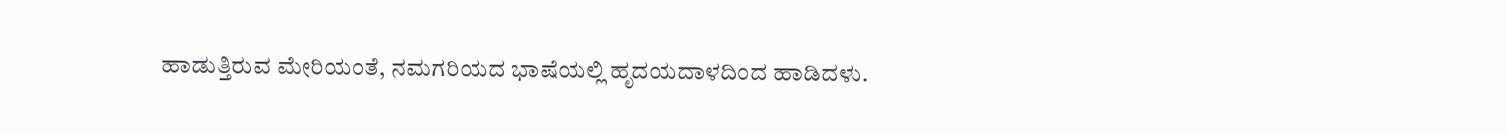ಹಾಡುತ್ತಿರುವ ಮೇರಿಯಂತೆ, ನಮಗರಿಯದ ಭಾಷೆಯಲ್ಲಿ ಹೃದಯದಾಳದಿಂದ ಹಾಡಿದಳು.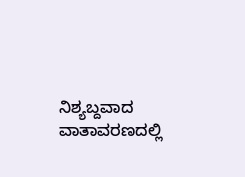ನಿಶ್ಯಬ್ದವಾದ ವಾತಾವರಣದಲ್ಲಿ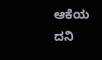ಆಕೆಯ ದನಿ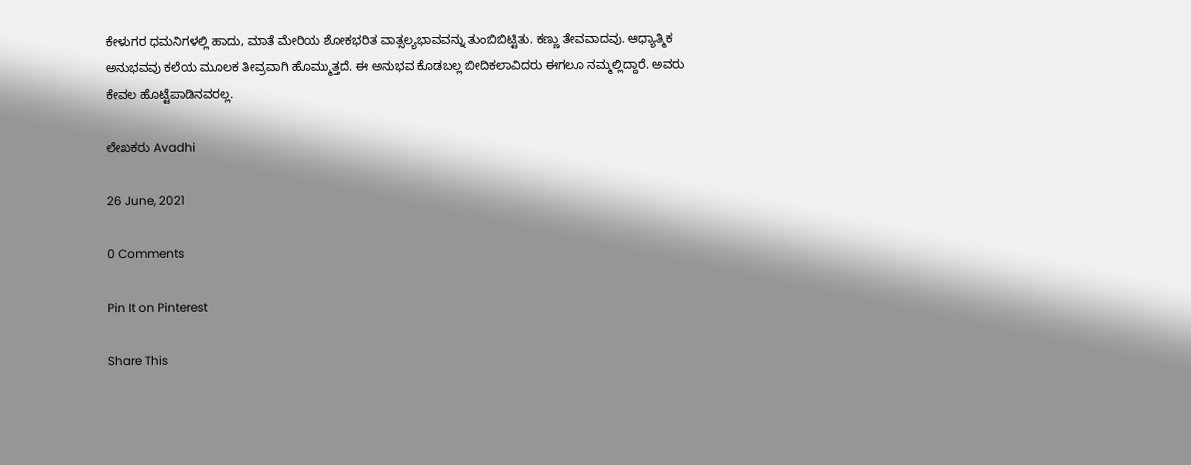ಕೇಳುಗರ ಧಮನಿಗಳಲ್ಲಿ ಹಾದು, ಮಾತೆ ಮೇರಿಯ ಶೋಕಭರಿತ ವಾತ್ಸಲ್ಯಭಾವವನ್ನು ತುಂಬಿಬಿಟ್ಟಿತು. ಕಣ್ಣು ತೇವವಾದವು. ಆಧ್ಯಾತ್ಮಿಕ ಅನುಭವವು ಕಲೆಯ ಮೂಲಕ ತೀವ್ರವಾಗಿ ಹೊಮ್ಮುತ್ತದೆ. ಈ ಅನುಭವ ಕೊಡಬಲ್ಲ ಬೀದಿಕಲಾವಿದರು ಈಗಲೂ ನಮ್ಮಲ್ಲಿದ್ದಾರೆ. ಅವರು ಕೇವಲ ಹೊಟ್ಟೆಪಾಡಿನವರಲ್ಲ.

ಲೇಖಕರು Avadhi

26 June, 2021

0 Comments

Pin It on Pinterest

Share This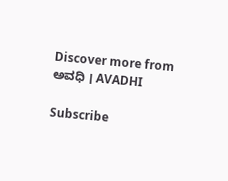Discover more from ಅವಧಿ । AVADHI

Subscribe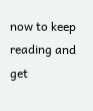now to keep reading and get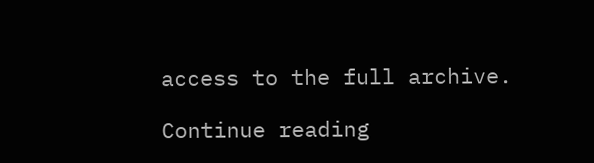access to the full archive.

Continue reading